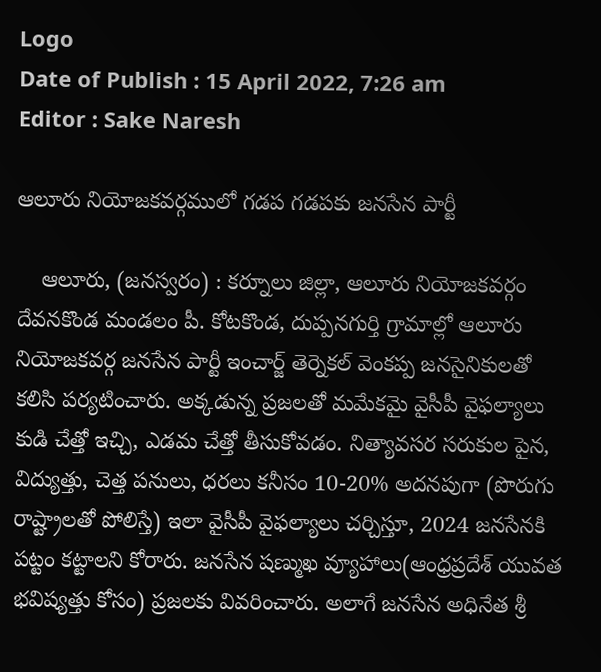Logo
Date of Publish : 15 April 2022, 7:26 am
Editor : Sake Naresh

ఆలూరు నియోజకవర్గములో గడప గడపకు జనసేన పార్టీ

    ఆలూరు, (జనస్వరం) : కర్నూలు జిల్లా, ఆలూరు నియోజకవర్గం దేవనకొండ మండలం పీ. కోటకొండ, దుప్పనగుర్తి గ్రామాల్లో ఆలూరు నియోజకవర్గ జనసేన పార్టీ ఇంచార్జ్ తెర్నెకల్ వెంకప్ప జనసైనికులతో కలిసి పర్యటించారు. అక్కడున్న ప్రజలతో మమేకమై వైసీపీ వైఫల్యాలు కుడి చేత్తో ఇచ్చి, ఎడమ చేత్తో తీసుకోవడం. నిత్యావసర సరుకుల పైన, విద్యుత్తు, చెత్త పనులు, ధరలు కనీసం 10-20% అదనపుగా (పొరుగు రాష్ట్రాలతో పోలిస్తే) ఇలా వైసీపీ వైఫల్యాలు చర్చిస్తూ, 2024 జనసేనకి పట్టం కట్టాలని కోరారు. జనసేన షణ్ముఖ వ్యూహాలు(ఆంధ్రప్రదేశ్ యువత భవిష్యత్తు కోసం) ప్రజలకు వివరించారు. అలాగే జనసేన అధినేత శ్రీ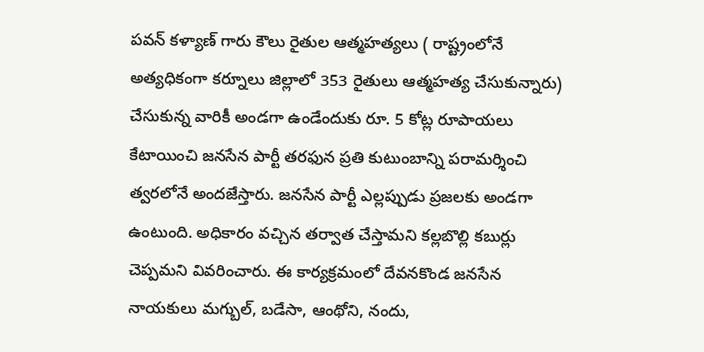పవన్ కళ్యాణ్ గారు కౌలు రైతుల ఆత్మహత్యలు ( రాష్ట్రంలోనే అత్యధికంగా కర్నూలు జిల్లాలో 353 రైతులు ఆత్మహత్య చేసుకున్నారు) చేసుకున్న వారికీ అండగా ఉండేందుకు రూ. 5 కోట్ల రూపాయలు కేటాయించి జనసేన పార్టీ తరఫున ప్రతి కుటుంబాన్ని పరామర్శించి త్వరలోనే అందజేస్తారు. జనసేన పార్టీ ఎల్లప్పుడు ప్రజలకు అండగా ఉంటుంది. అధికారం వచ్చిన తర్వాత చేస్తామని కల్లబొల్లి కబుర్లు చెప్పమని వివరించారు. ఈ కార్యక్రమంలో దేవనకొండ జనసేన నాయకులు మగ్బుల్, బడేసా, ఆంథోని, నందు,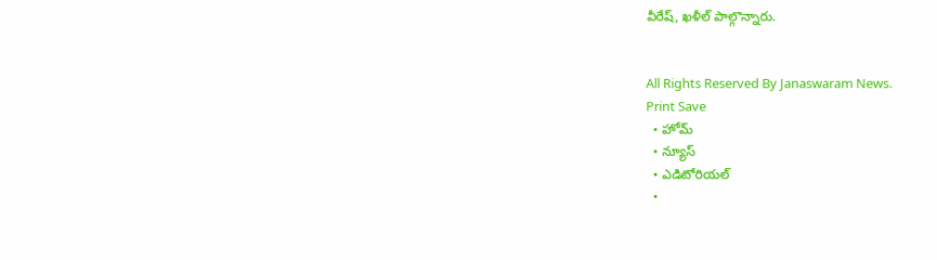వీరేష్, ఖళీల్ పాల్గొన్నారు.


All Rights Reserved By Janaswaram News.
Print Save
  • హోమ్
  • న్యూస్
  • ఎడిటోరియల్
  •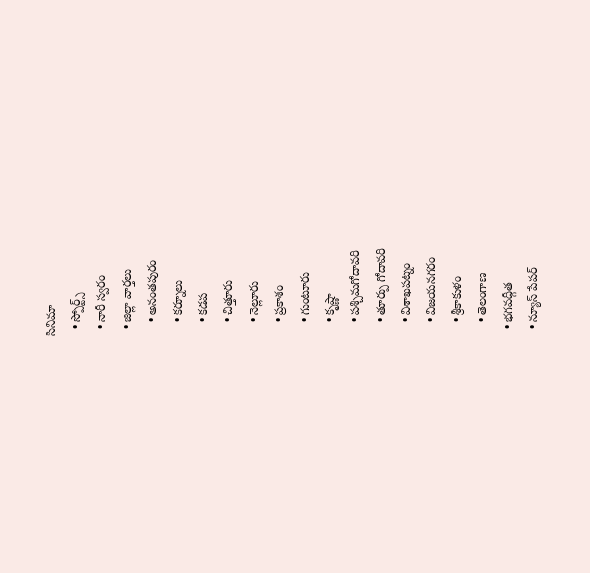సినిమా
  • స్పోర్ట్స్
  • నారీ స్వరం
  • జిల్లా వార్తలు
    • అనంతపురం
    • కర్నూలు
    • కడప
    • చిత్తూరు
    • నెల్లూరు
    • ప్రకాశం
    • గుంటూరు
    • కృష్ణా
    • పశ్చిమగోదావరి
    • తూర్పు గోదావరి
    • విశాఖపట్నం
    • విజయనగరం
    • శ్రీకాకుళం
    • తెలంగాణ
  • భగవద్గీత
  • న్యూస్ పేపర్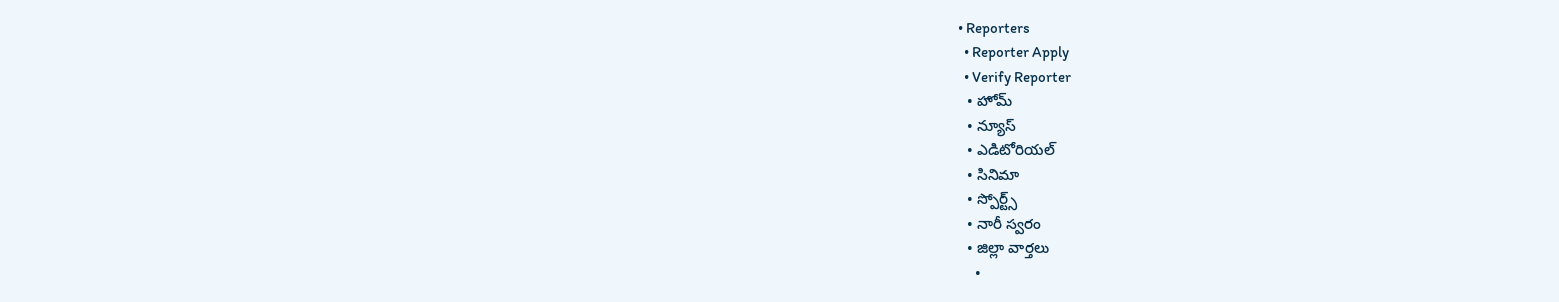• Reporters
  • Reporter Apply
  • Verify Reporter
  • హోమ్
  • న్యూస్
  • ఎడిటోరియల్
  • సినిమా
  • స్పోర్ట్స్
  • నారీ స్వరం
  • జిల్లా వార్తలు
    •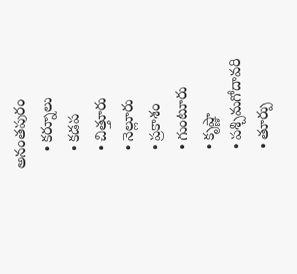అనంతపురం
    • కర్నూలు
    • కడప
    • చిత్తూరు
    • నెల్లూరు
    • ప్రకాశం
    • గుంటూరు
    • కృష్ణా
    • పశ్చిమగోదావరి
    • తూర్పు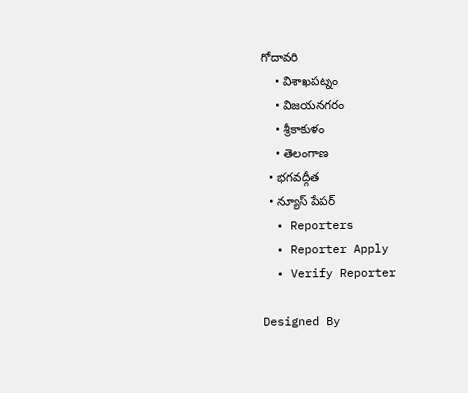గోదావరి
    • విశాఖపట్నం
    • విజయనగరం
    • శ్రీకాకుళం
    • తెలంగాణ
  • భగవద్గీత
  • న్యూస్ పేపర్
  • Reporters
  • Reporter Apply
  • Verify Reporter

Designed By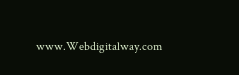www.Webdigitalway.com